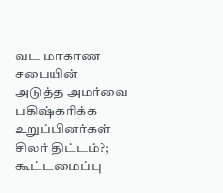வட மாகாண சபையின் அடுத்த அமர்வை பகிஷ்கரிக்க உறுப்பினர்கள் சிலர் திட்டம்?; கூட்டமைப்பு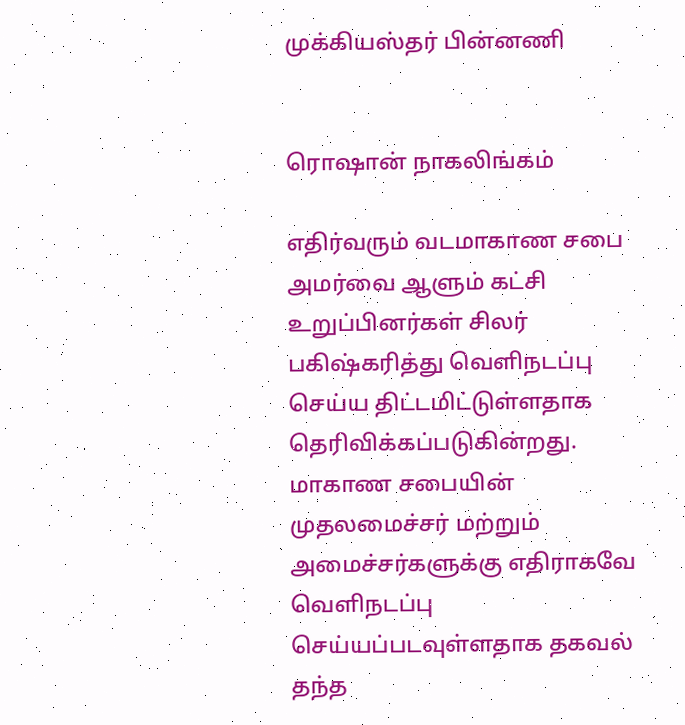முக்கியஸ்தர் பின்னணி


ரொஷான் நாகலிங்கம்

எதிர்வரும் வடமாகாண சபை அமர்வை ஆளும் கட்சி உறுப்பினர்கள் சிலர் பகிஷ்கரித்து வெளிநடப்பு செய்ய திட்டமிட்டுள்ளதாக தெரிவிக்கப்படுகின்றது.
மாகாண சபையின் முதலமைச்சர் மற்றும் அமைச்சர்களுக்கு எதிராகவே வெளிநடப்பு செய்யப்படவுள்ளதாக தகவல் தந்த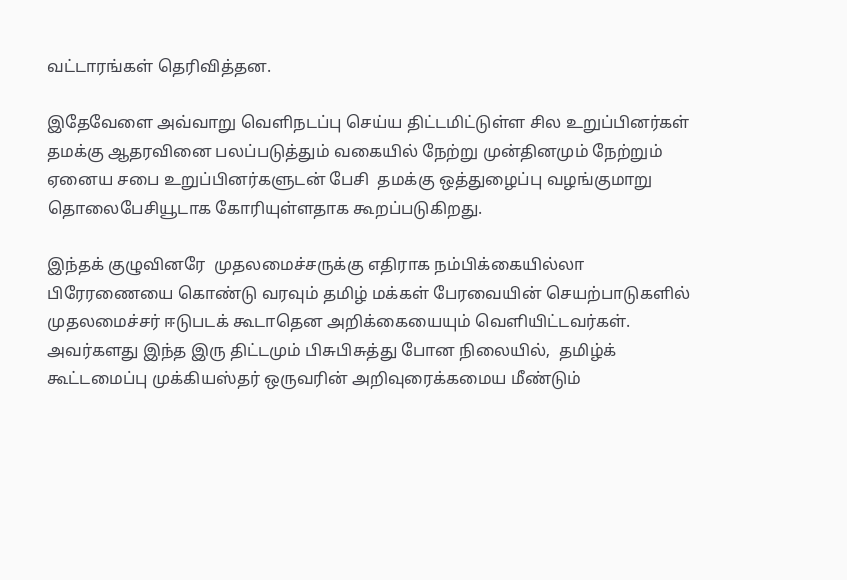வட்டாரங்கள் தெரிவித்தன.

இதேவேளை அவ்வாறு வெளிநடப்பு செய்ய திட்டமிட்டுள்ள சில உறுப்பினர்கள் தமக்கு ஆதரவினை பலப்படுத்தும் வகையில் நேற்று முன்தினமும் நேற்றும்
ஏனைய சபை உறுப்பினர்களுடன் பேசி  தமக்கு ஒத்துழைப்பு வழங்குமாறு தொலைபேசியூடாக கோரியுள்ளதாக கூறப்படுகிறது.

இந்தக் குழுவினரே  முதலமைச்சருக்கு எதிராக நம்பிக்கையில்லா பிரேரணையை கொண்டு வரவும் தமிழ் மக்கள் பேரவையின் செயற்பாடுகளில் முதலமைச்சர் ஈடுபடக் கூடாதென அறிக்கையையும் வெளியிட்டவர்கள்.
அவர்களது இந்த இரு திட்டமும் பிசுபிசுத்து போன நிலையில்,  தமிழ்க் கூட்டமைப்பு முக்கியஸ்தர் ஒருவரின் அறிவுரைக்கமைய மீண்டும்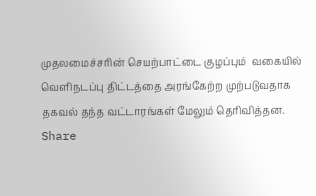முதலமைச்சரின் செயற்பாட்டை குழப்பும்  வகையில் வெளிநடப்பு திட்டத்தை அரங்கேற்ற முற்படுவதாக தகவல் தந்த வட்டாரங்கள் மேலும் தெரிவித்தன.
Share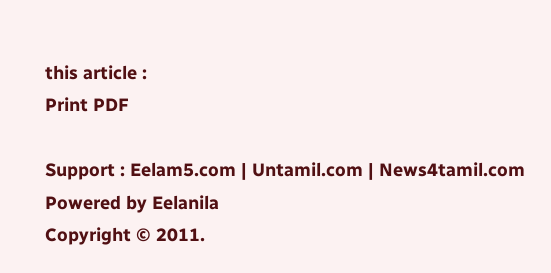this article :
Print PDF

Support : Eelam5.com | Untamil.com | News4tamil.com
Powered by Eelanila
Copyright © 2011.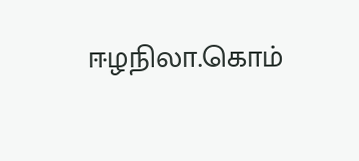ஈழநிலா.கொம்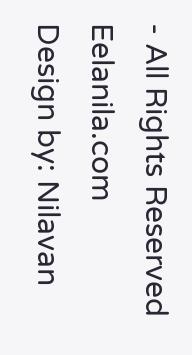- All Rights Reserved
Eelanila.com
Design by: Nilavan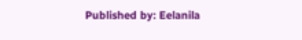Published by: Eelanila